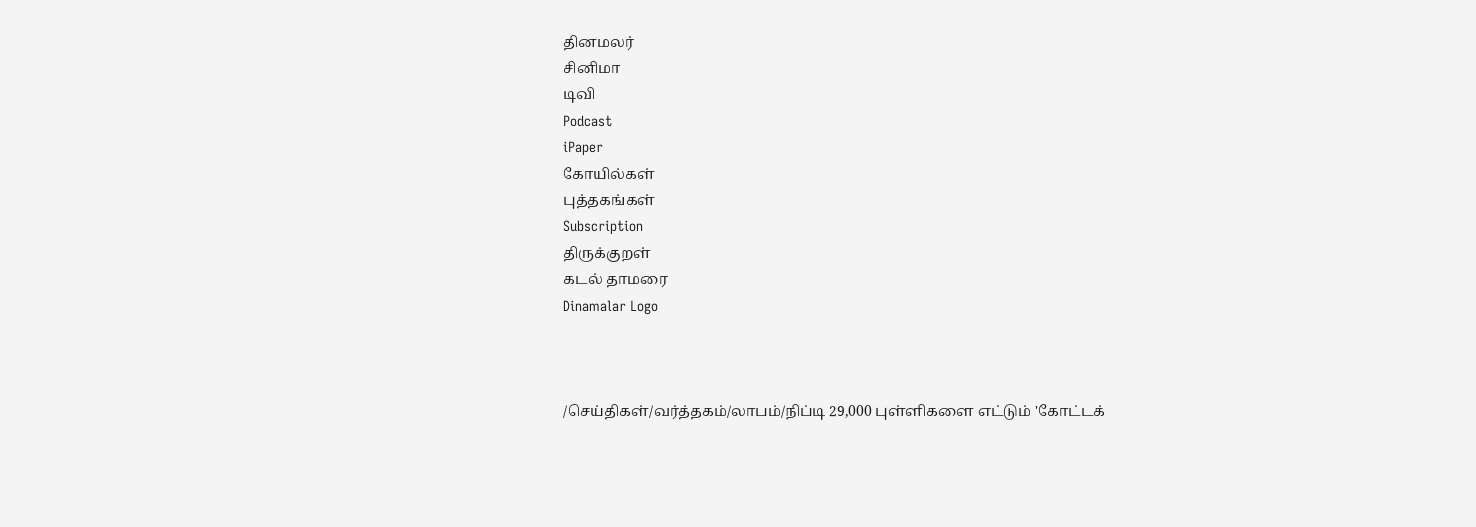தினமலர்
சினிமா
டிவி
Podcast
iPaper
கோயில்கள்
புத்தகங்கள்
Subscription
திருக்குறள்
கடல் தாமரை
Dinamalar Logo



/செய்திகள்/வர்த்தகம்/லாபம்/நிப்டி 29,000 புள்ளிகளை எட்டும் 'கோட்டக்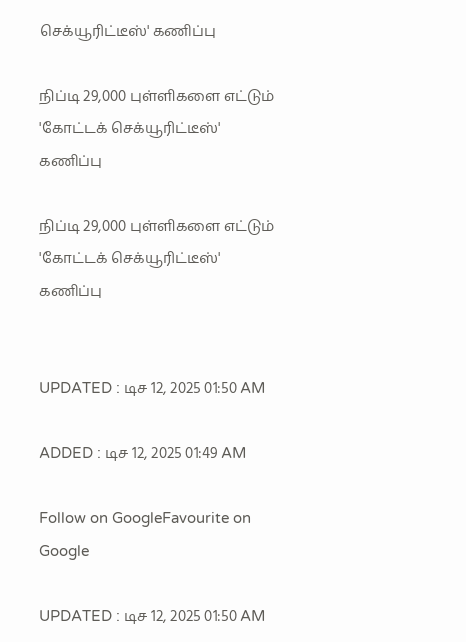செக்யூரிட்டீஸ்' கணிப்பு

நிப்டி 29,000 புள்ளிகளை எட்டும் 'கோட்டக் செக்யூரிட்டீஸ்' கணிப்பு

நிப்டி 29,000 புள்ளிகளை எட்டும் 'கோட்டக் செக்யூரிட்டீஸ்' கணிப்பு


UPDATED : டிச 12, 2025 01:50 AM

ADDED : டிச 12, 2025 01:49 AM

Follow on GoogleFavourite on Google

UPDATED : டிச 12, 2025 01:50 AM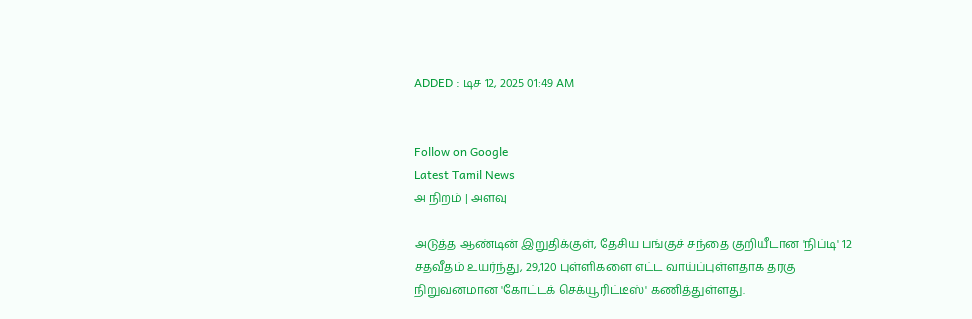ADDED : டிச 12, 2025 01:49 AM


Follow on Google
Latest Tamil News
அ நிறம் | அளவு

அடுத்த ஆண்டின் இறுதிக்குள், தேசிய பங்குச் சந்தை குறியீடான 'நிப்டி' 12 சதவீதம் உயர்ந்து, 29,120 புள்ளிகளை எட்ட வாய்ப்புள்ளதாக தரகு நிறுவனமான 'கோட்டக் செக்யூரிட்டீஸ்' கணித்துள்ளது.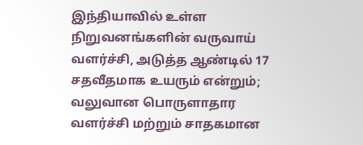இந்தியாவில் உள்ள நிறுவனங்களின் வருவாய் வளர்ச்சி, அடுத்த ஆண்டில் 17 சதவீதமாக உயரும் என்றும்; வலுவான பொருளாதார வளர்ச்சி மற்றும் சாதகமான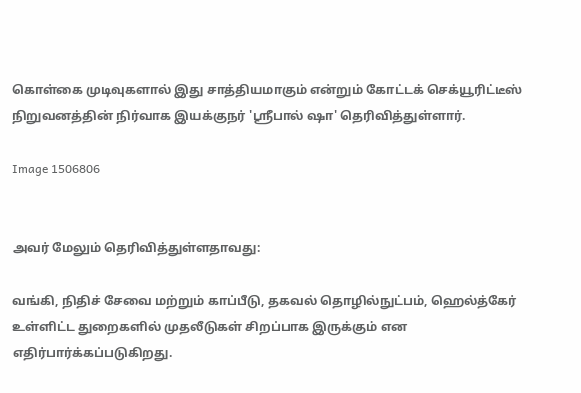கொள்கை முடிவுகளால் இது சாத்தியமாகும் என்றும் கோட்டக் செக்யூரிட்டீஸ் நிறுவனத்தின் நிர்வாக இயக்குநர் 'ஸ்ரீபால் ஷா' தெரிவித்துள்ளார்.

Image 1506806


அவர் மேலும் தெரிவித்துள்ளதாவது:

வங்கி, நிதிச் சேவை மற்றும் காப்பீடு, தகவல் தொழில்நுட்பம், ஹெல்த்கேர் உள்ளிட்ட துறைகளில் முதலீடுகள் சிறப்பாக இருக்கும் என எதிர்பார்க்கப்படுகிறது.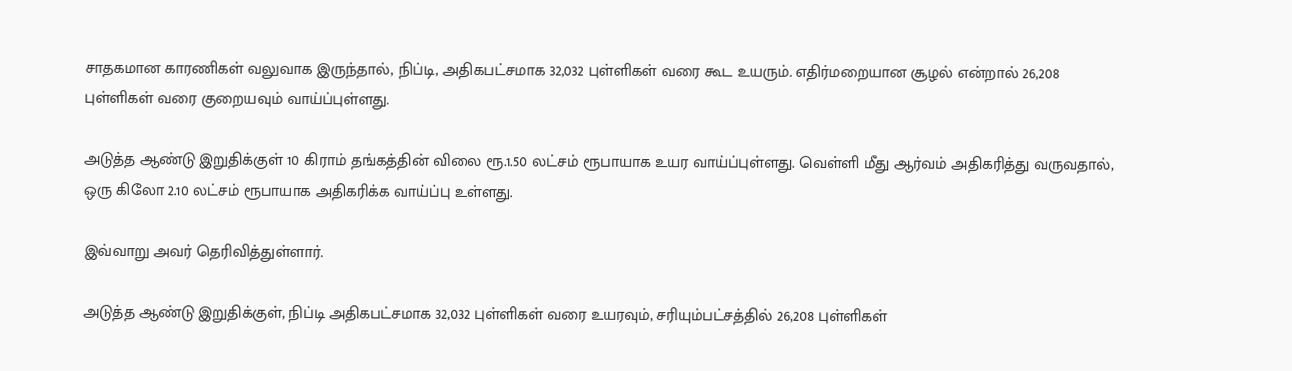சாதகமான காரணிகள் வலுவாக இருந்தால், நிப்டி, அதிகபட்சமாக 32,032 புள்ளிகள் வரை கூட உயரும். எதிர்மறையான சூழல் என்றால் 26,208 புள்ளிகள் வரை குறையவும் வாய்ப்புள்ளது.

அடுத்த ஆண்டு இறுதிக்குள் 10 கிராம் தங்கத்தின் விலை ரூ.1.50 லட்சம் ரூபாயாக உயர வாய்ப்புள்ளது. வெள்ளி மீது ஆர்வம் அதிகரித்து வருவதால், ஒரு கிலோ 2.10 லட்சம் ரூபாயாக அதிகரிக்க வாய்ப்பு உள்ளது.

இவ்வாறு அவர் தெரிவித்துள்ளார்.

அடுத்த ஆண்டு இறுதிக்குள், நிப்டி அதிகபட்சமாக 32,032 புள்ளிகள் வரை உயரவும், சரியும்பட்சத்தில் 26,208 புள்ளிகள்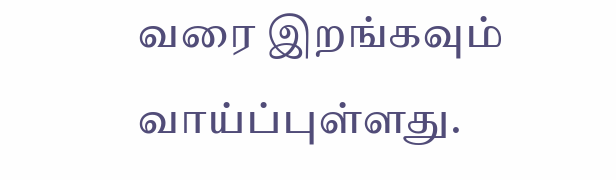வரை இறங்கவும் வாய்ப்புள்ளது.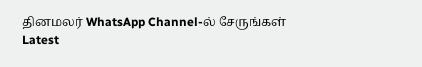தினமலர் WhatsApp Channel-ல் சேருங்கள்
Latest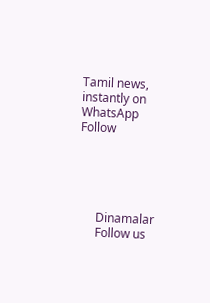Tamil news, instantly on WhatsApp
Follow





      Dinamalar
      Follow us